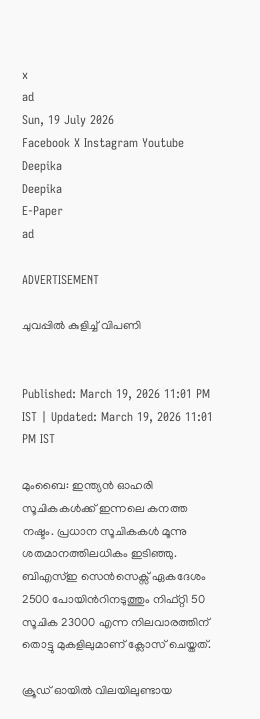x
ad
Sun, 19 July 2026
Facebook X Instagram Youtube
Deepika
Deepika
E-Paper
ad

ADVERTISEMENT

ചുവപ്പിൽ കുളിച്ച് വിപണി


Published: March 19, 2026 11:01 PM IST | Updated: March 19, 2026 11:01 PM IST

മുംബൈ: ഇന്ത്യൻ ഓഹരി സൂചികകൾക്ക് ഇന്നലെ കനത്ത നഷ്ടം. പ്രധാന സൂചികകൾ മൂന്നു ശതമാനത്തിലധികം ഇടിഞ്ഞു. ബിഎസ്ഇ സെൻസെക്സ് ഏകദേശം 2500 പോയിന്‍റിനടുത്തും നിഫ്റ്റി 50 സൂചിക 23000 എന്ന നിലവാരത്തിന് തൊട്ടു മുകളിലുമാണ് ക്ലോസ് ചെയ്തത്.

ക്രൂഡ് ഓയിൽ വിലയിലുണ്ടായ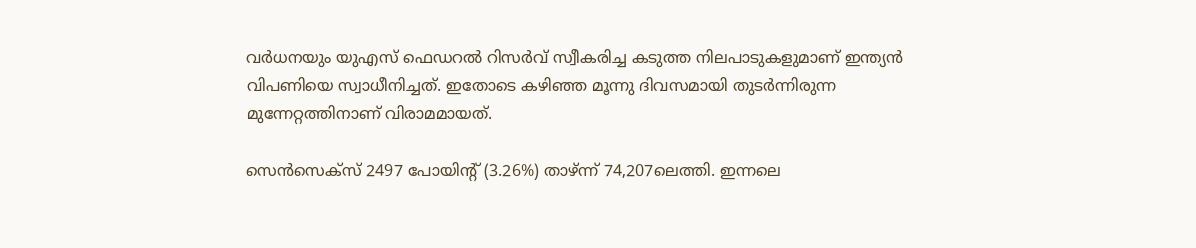വർധനയും യുഎസ് ഫെഡറൽ റിസർവ് സ്വീകരിച്ച കടുത്ത നിലപാടുകളുമാണ് ഇന്ത്യൻ വിപണിയെ സ്വാധീനിച്ചത്. ഇതോടെ കഴിഞ്ഞ മൂന്നു ദിവസമായി തുടർന്നിരുന്ന മുന്നേറ്റത്തിനാണ് വിരാമമായത്.

സെൻസെക്സ് 2497 പോയിന്‍റ് (3.26%) താഴ്ന്ന് 74,207ലെത്തി. ഇന്നലെ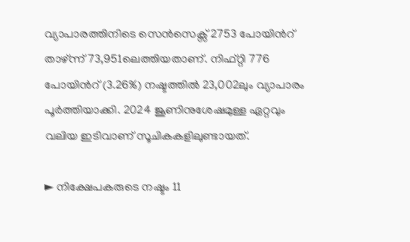വ്യാപാരത്തിനിടെ സെൻസെക്സ് 2753 പോയിന്‍റ് താഴ്ന്ന് 73,951ലെത്തിയതാണ്. നിഫ്റ്റി 776 പോയിന്‍റ് (3.26%) നഷ്ടത്തിൽ 23,002ലും വ്യാപാരം പൂർത്തിയാക്കി. 2024 ജൂണിനുശേഷമുള്ള ഏറ്റവും വലിയ ഇടിവാണ് സൂചികകളിലുണ്ടായത്.

► നിക്ഷേപകരുടെ നഷ്ടം 11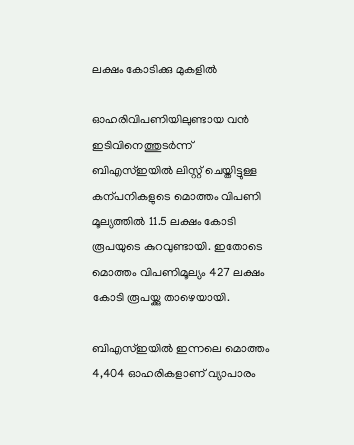ലക്ഷം കോടിക്കു മുകളിൽ

ഓഹരിവിപണിയിലുണ്ടായ വൻ ഇടിവിനെത്തുടർന്ന് ബിഎസ്ഇയിൽ ലിസ്റ്റ് ചെയ്തിട്ടുള്ള കന്പനികളുടെ മൊത്തം വിപണി മൂല്യത്തിൽ 11.5 ലക്ഷം കോടി രൂപയുടെ കുറവുണ്ടായി. ഇതോടെ മൊത്തം വിപണിമൂല്യം 427 ലക്ഷം കോടി രൂപയ്ക്കു താഴെയായി.

ബിഎസ്ഇയിൽ ഇന്നലെ മൊത്തം 4,404 ഓഹരികളാണ് വ്യാപാരം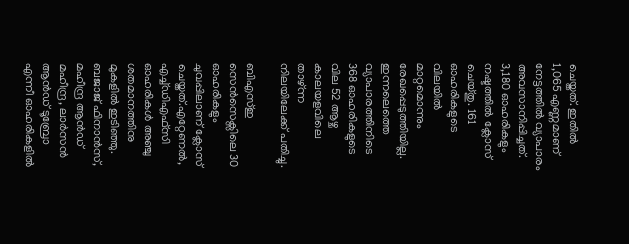ചെയ്തത്. ഇതിൽ 1,065 എണ്ണമാണ് നേട്ടത്തിൽ വ്യാപാരം അവസാനിപ്പിച്ചത്. 3,180 ഓഹരികളും നഷ്ടത്തിൽ ക്ലോസ് ചെയ്തു. 161 ഓഹരികളുടെ വിലയിൽ മാറ്റമൊന്നും രേഖപ്പെടുത്തിയില്ല. ഇന്നലെത്തെ വ്യാപാരത്തിനിടെ 368 ഓഹരികളുടെ വില 52 ആഴ്ച കാലയളവിലെ താഴ്ന്ന നിലയിലേക്ക് പതിച്ചു.

ബിഎസ്ഇ സെൻസെക്സിലെ 30 ഓഹരികളും ചുവപ്പിലാണ് ക്ലോസ് ചെയ്തത്.എറ്റേണൽ, എച്ച്ഡിഎഫ്സി ഓഹരികൾ അഞ്ചു ശതമാനത്തിനു മുകളിൽ ഇടിഞ്ഞു. ബജാജ് ഫിനാൻസ്, മഹീന്ദ്ര ആൻഡ് മഹീന്ദ്ര, ലാർസൻ ആൻഡ് ടൂബ്രോ എന്നീ ഓഹരികളിൽ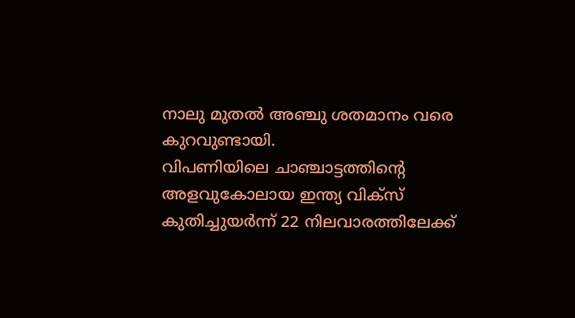നാലു മുതൽ അഞ്ചു ശതമാനം വരെ കുറവുണ്ടായി.
വിപണിയിലെ ചാഞ്ചാട്ടത്തിന്‍റെ അളവുകോലായ ഇന്ത്യ വിക്സ് കുതിച്ചുയർന്ന് 22 നിലവാരത്തിലേക്ക്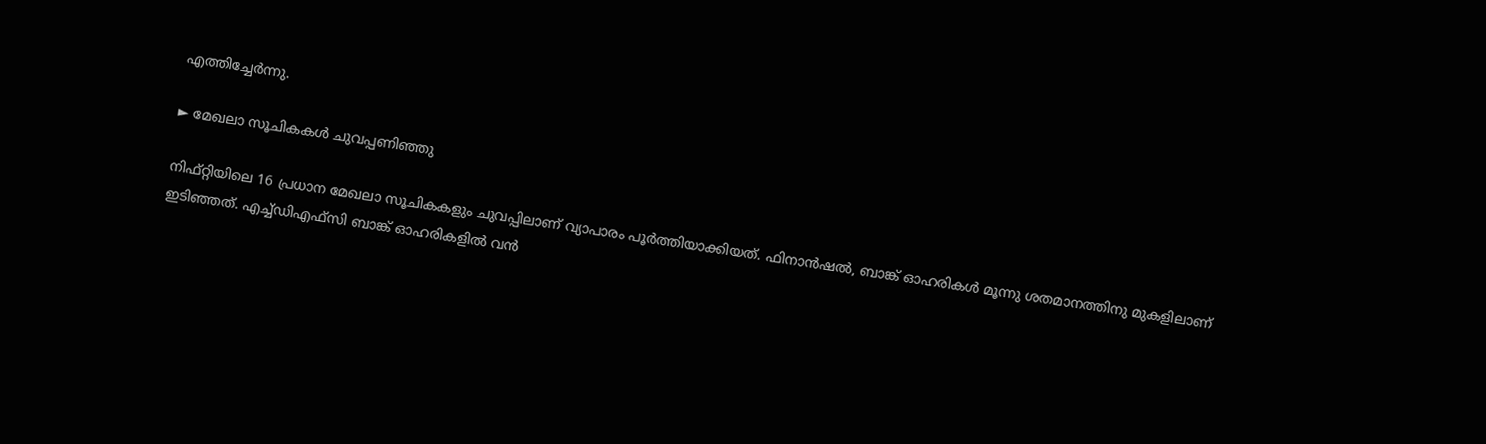എത്തിച്ചേർന്നു.

► മേഖലാ സൂചികകൾ ചുവപ്പണിഞ്ഞു

നിഫ്റ്റിയിലെ 16 പ്രധാന മേഖലാ സൂചികകളും ചുവപ്പിലാണ് വ്യാപാരം പൂർത്തിയാക്കിയത്. ഫിനാൻഷൽ, ബാങ്ക് ഓഹരികൾ മൂന്നു ശതമാനത്തിനു മുകളിലാണ് ഇടിഞ്ഞത്. എച്ച്ഡിഎഫ്സി ബാങ്ക് ഓഹരികളിൽ വൻ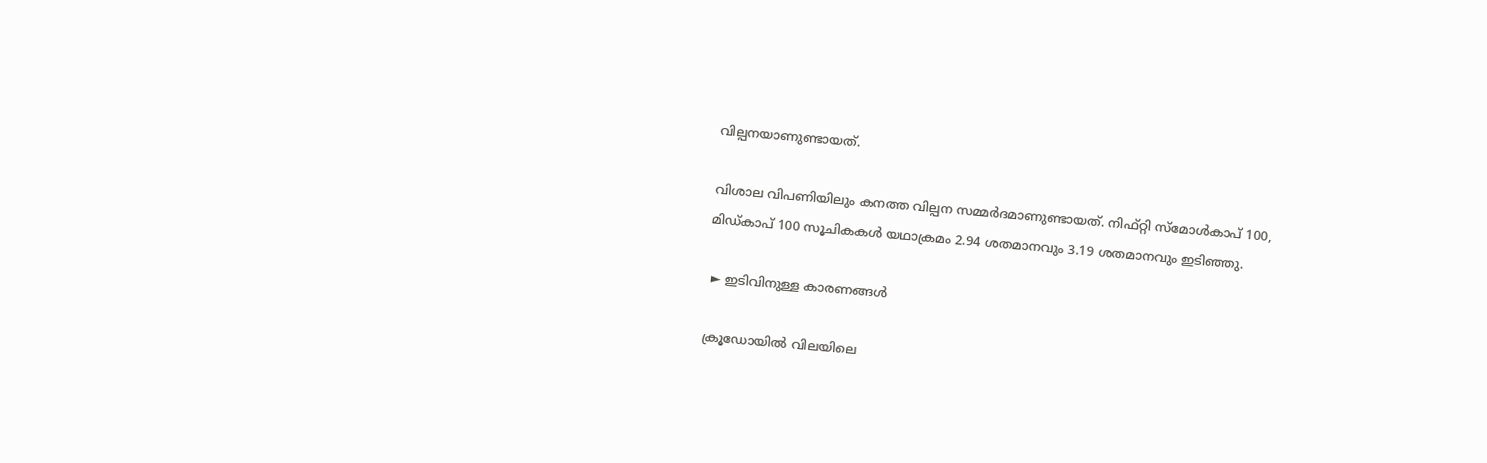വില്പനയാണുണ്ടായത്.

വിശാല വിപണിയിലും കനത്ത വില്പന സമ്മർദമാണുണ്ടായത്. നിഫ്റ്റി സ്മോൾകാപ് 100, മിഡ്കാപ് 100 സൂചികകൾ യഥാക്രമം 2.94 ശതമാനവും 3.19 ശതമാനവും ഇടിഞ്ഞു.

 ► ഇടിവിനുള്ള കാരണങ്ങൾ

ക്രൂഡോയിൽ വിലയിലെ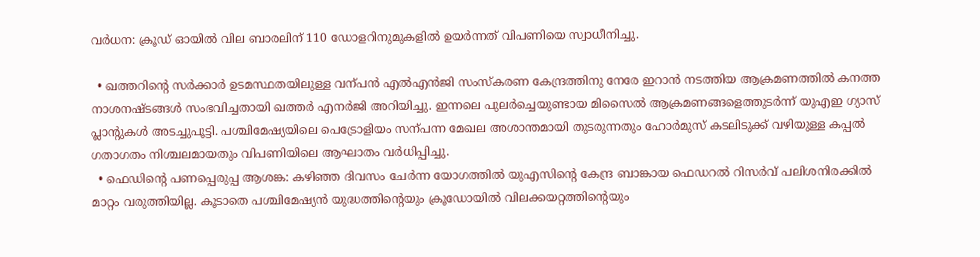വർധന: ക്രൂഡ് ഓയിൽ വില ബാരലിന് 110 ഡോളറിനുമുകളിൽ ഉയർന്നത് വിപണിയെ സ്വാധീനിച്ചു.

  • ഖത്തറിന്‍റെ സർക്കാർ ഉടമസ്ഥതയിലുള്ള വന്പൻ എൽഎൻജി സംസ്കരണ കേന്ദ്രത്തിനു നേരേ ഇറാൻ നടത്തിയ ആക്രമണത്തിൽ കനത്ത നാശനഷ്ടങ്ങൾ സംഭവിച്ചതായി ഖത്തർ എനർജി അറിയിച്ചു. ഇന്നലെ പുലർച്ചെയുണ്ടായ മിസൈൽ ആക്രമണങ്ങളെത്തുടർന്ന് യുഎഇ ഗ്യാസ് പ്ലാന്‍റുകൾ അടച്ചുപൂട്ടി. പശ്ചിമേഷ്യയിലെ പെട്രോളിയം സന്പന്ന മേഖല അശാന്തമായി തുടരുന്നതും ഹോർമുസ് കടലിടുക്ക് വഴിയുള്ള കപ്പൽ ഗതാഗതം നിശ്ചലമായതും വിപണിയിലെ ആഘാതം വർധിപ്പിച്ചു.
  • ഫെഡിന്‍റെ പണപ്പെരുപ്പ ആശങ്ക: കഴിഞ്ഞ ദിവസം ചേർന്ന യോഗത്തിൽ യുഎസിന്‍റെ കേന്ദ്ര ബാങ്കായ ഫെഡറൽ റിസർവ് പലിശനിരക്കിൽ മാറ്റം വരുത്തിയില്ല. കൂടാതെ പശ്ചിമേഷ്യൻ യുദ്ധത്തിന്‍റെയും ക്രൂഡോയിൽ വിലക്കയറ്റത്തിന്‍റെയും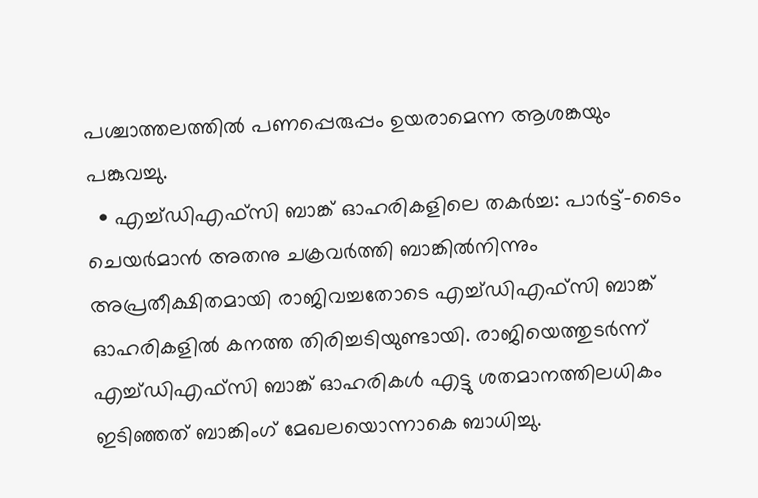പശ്ചാത്തലത്തിൽ പണപ്പെരുപ്പം ഉയരാമെന്ന ആശങ്കയും പങ്കുവച്ചു.
  • എച്ച്ഡിഎഫ്സി ബാങ്ക് ഓഹരികളിലെ തകർച്ച: പാർട്ട്-ടൈം ചെയർമാൻ അതനു ചക്രവർത്തി ബാങ്കിൽനിന്നും അപ്രതീക്ഷിതമായി രാജിവച്ചതോടെ എച്ച്ഡിഎഫ്സി ബാങ്ക് ഓഹരികളിൽ കനത്ത തിരിച്ചടിയുണ്ടായി. രാജിയെത്തുടർന്ന് എച്ച്ഡിഎഫ്സി ബാങ്ക് ഓഹരികൾ എട്ടു ശതമാനത്തിലധികം ഇടിഞ്ഞത് ബാങ്കിംഗ് മേഖലയൊന്നാകെ ബാധിച്ചു.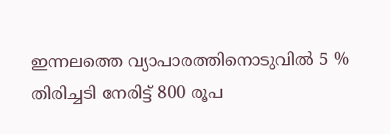ഇന്നലത്തെ വ്യാപാരത്തിനൊടുവിൽ 5 % തിരിച്ചടി നേരിട്ട് 800 രൂപ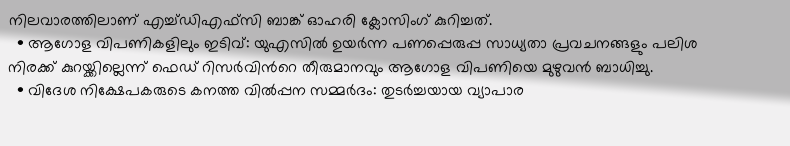നിലവാരത്തിലാണ് എച്ച്ഡിഎഫ്സി ബാങ്ക് ഓഹരി ക്ലോസിംഗ് കുറിച്ചത്.
  • ആഗോള വിപണികളിലും ഇടിവ്: യുഎസിൽ ഉയർന്ന പണപ്പെരുപ്പ സാധ്യതാ പ്രവചനങ്ങളും പലിശ നിരക്ക് കുറയ്ക്കില്ലെന്ന് ഫെഡ് റിസർവിന്‍റെ തീരുമാനവും ആഗോള വിപണിയെ മുഴുവൻ ബാധിച്ചു.
  • വിദേശ നിക്ഷേപകരുടെ കനത്ത വിൽപ്പന സമ്മർദം: തുടർച്ചയായ വ്യാപാര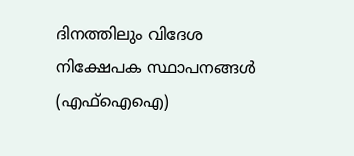ദിനത്തിലും വിദേശ നിക്ഷേപക സ്ഥാപനങ്ങൾ (എഫ്ഐഐ)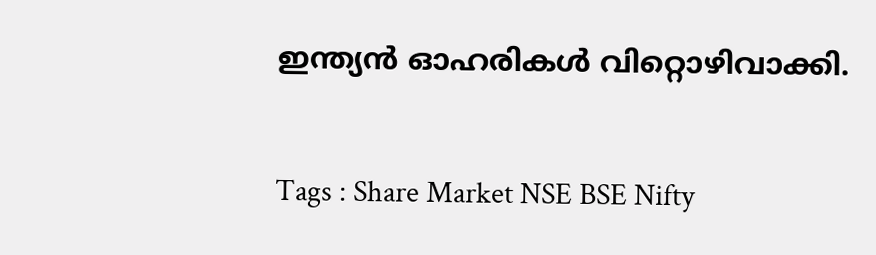ഇന്ത്യൻ ഓഹരികൾ വിറ്റൊഴിവാക്കി.

Tags : Share Market NSE BSE Nifty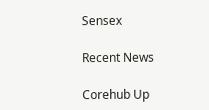Sensex

Recent News

Corehub Up